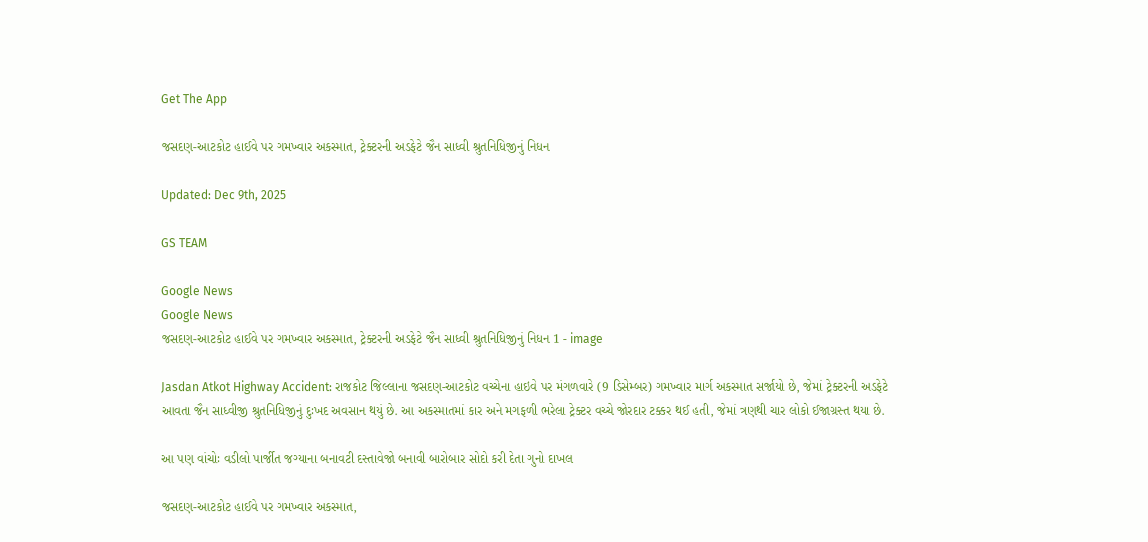Get The App

જસદણ-આટકોટ હાઈવે પર ગમખ્વાર અકસ્માત, ટ્રેક્ટરની અડફેટે જૈન સાધ્વી શ્રુતનિધિજીનું નિધન

Updated: Dec 9th, 2025

GS TEAM

Google News
Google News
જસદણ-આટકોટ હાઈવે પર ગમખ્વાર અકસ્માત, ટ્રેક્ટરની અડફેટે જૈન સાધ્વી શ્રુતનિધિજીનું નિધન 1 - image

Jasdan Atkot Highway Accident: રાજકોટ જિલ્લાના જસદણ-આટકોટ વચ્ચેના હાઇવે પર મંગળવારે (9 ડિસેમ્બર) ગમખ્વાર માર્ગ અકસ્માત સર્જાયો છે, જેમાં ટ્રેક્ટરની અડફેટે આવતા જૈન સાધ્વીજી શ્રુતનિધિજીનું દુઃખદ અવસાન થયું છે. આ અકસ્માતમાં કાર અને મગફળી ભરેલા ટ્રેક્ટર વચ્ચે જોરદાર ટક્કર થઈ હતી, જેમાં ત્રણથી ચાર લોકો ઈજાગ્રસ્ત થયા છે.

આ પણ વાંચોઃ વડીલો પાર્જીત જગ્યાના બનાવટી દસ્તાવેજો બનાવી બારોબાર સોદો કરી દેતા ગુનો દાખલ

જસદણ-આટકોટ હાઈવે પર ગમખ્વાર અકસ્માત,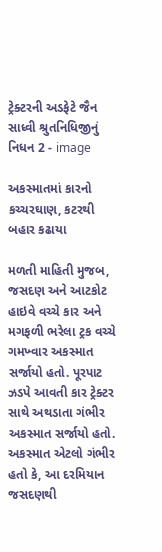ટ્રેક્ટરની અડફેટે જૈન સાધ્વી શ્રુતનિધિજીનું નિધન 2 - image

અકસ્માતમાં કારનો કચ્ચરઘાણ, કટરથી બહાર કઢાયા

મળતી માહિતી મુજબ, જસદણ અને આટકોટ હાઇવે વચ્ચે કાર અને મગફળી ભરેલા ટ્રક વચ્ચે ગમખ્વાર અકસ્માત સર્જાયો હતો. પૂરપાટ ઝડપે આવતી કાર ટ્રેક્ટર સાથે અથડાતા ગંભીર અકસ્માત સર્જાયો હતો. અકસ્માત એટલો ગંભીર હતો કે, આ દરમિયાન જસદણથી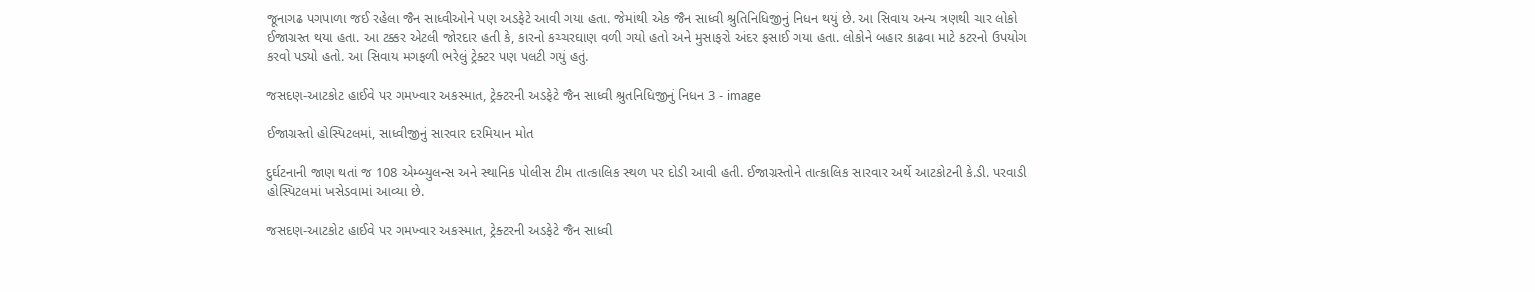જૂનાગઢ પગપાળા જઈ રહેલા જૈન સાધ્વીઓને પણ અડફેટે આવી ગયા હતા. જેમાંથી એક જૈન સાધ્વી શ્રુતિનિધિજીનું નિધન થયું છે. આ સિવાય અન્ય ત્રણથી ચાર લોકો ઈજાગ્રસ્ત થયા હતા. આ ટક્કર એટલી જોરદાર હતી કે, કારનો કચ્ચરઘાણ વળી ગયો હતો અને મુસાફરો અંદર ફસાઈ ગયા હતા. લોકોને બહાર કાઢવા માટે કટરનો ઉપયોગ કરવો પડ્યો હતો. આ સિવાય મગફળી ભરેલું ટ્રેક્ટર પણ પલટી ગયું હતું.

જસદણ-આટકોટ હાઈવે પર ગમખ્વાર અકસ્માત, ટ્રેક્ટરની અડફેટે જૈન સાધ્વી શ્રુતનિધિજીનું નિધન 3 - image

ઈજાગ્રસ્તો હોસ્પિટલમાં, સાધ્વીજીનું સારવાર દરમિયાન મોત

દુર્ઘટનાની જાણ થતાં જ 108 એમ્બ્યુલન્સ અને સ્થાનિક પોલીસ ટીમ તાત્કાલિક સ્થળ પર દોડી આવી હતી. ઈજાગ્રસ્તોને તાત્કાલિક સારવાર અર્થે આટકોટની કે.ડી. પરવાડી હોસ્પિટલમાં ખસેડવામાં આવ્યા છે.

જસદણ-આટકોટ હાઈવે પર ગમખ્વાર અકસ્માત, ટ્રેક્ટરની અડફેટે જૈન સાધ્વી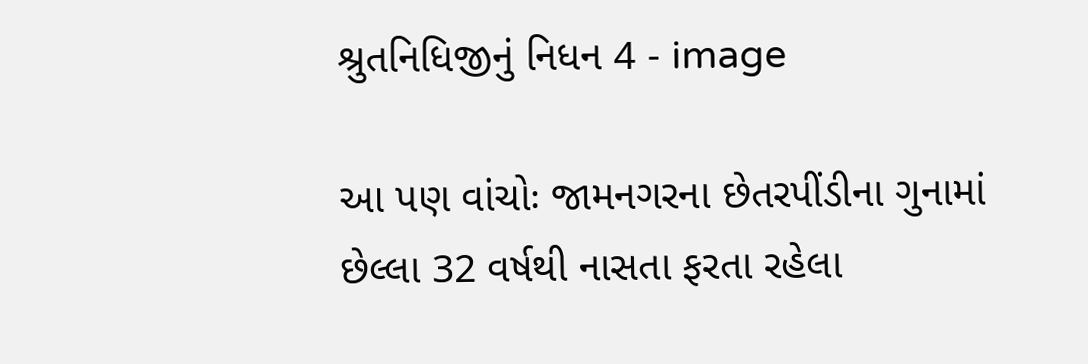શ્રુતનિધિજીનું નિધન 4 - image

આ પણ વાંચોઃ જામનગરના છેતરપીંડીના ગુનામાં છેલ્લા 32 વર્ષથી નાસતા ફરતા રહેલા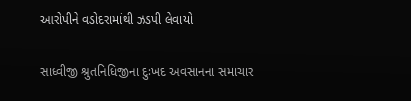આરોપીને વડોદરામાંથી ઝડપી લેવાયો

સાધ્વીજી શ્રુતનિધિજીના દુઃખદ અવસાનના સમાચાર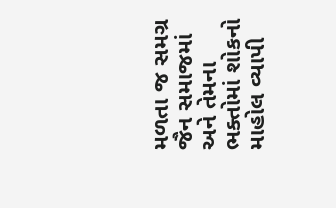મળતા જ સમગ્ર જૈન સમાજમાં અને તેમના ભક્તોમાં શોકનો માહોલ વ્યાપી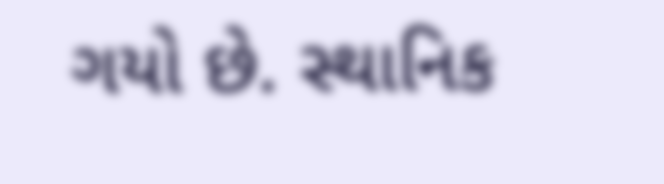ગયો છે. સ્થાનિક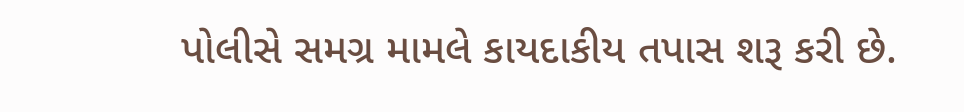પોલીસે સમગ્ર મામલે કાયદાકીય તપાસ શરૂ કરી છે.